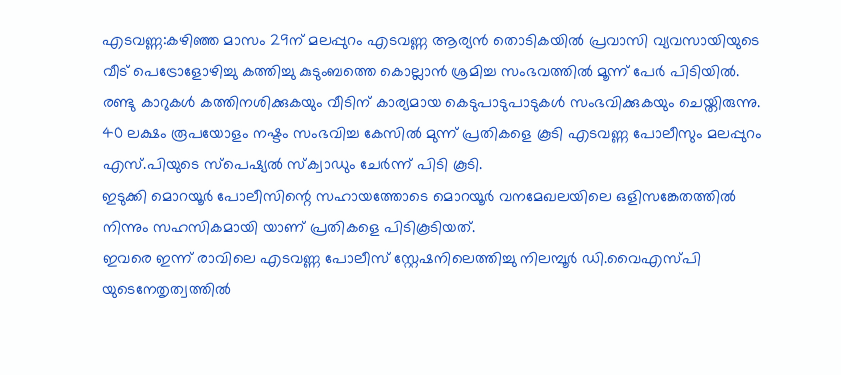എടവണ്ണ:കഴിഞ്ഞ മാസം 29ന് മലപ്പുറം എടവണ്ണ ആര്യൻ തൊടികയിൽ പ്രവാസി വ്യവസായിയുടെ വീട് പെട്രോളോഴിച്ചു കത്തിച്ചു കുടുംബത്തെ കൊല്ലാൻ ശ്രമിച്ച സംഭവത്തിൽ മൂന്ന് പേർ പിടിയിൽ.
രണ്ടു കാറുകൾ കത്തിനശിക്കുകയും വീടിന് കാര്യമായ കെടുപാടുപാടുകൾ സംഭവിക്കുകയും ചെയ്തിരുന്നു. 40 ലക്ഷം രൂപയോളം നഷ്ടം സംഭവിച്ച കേസിൽ മുന്ന് പ്രതികളെ കൂടി എടവണ്ണ പോലീസും മലപ്പുറം എസ്.പിയുടെ സ്പെഷ്യൽ സ്ക്വാഡും ചേർന്ന് പിടി കൂടി.
ഇടുക്കി മൊറയൂർ പോലീസിന്റെ സഹായത്തോടെ മൊറയൂർ വനമേഖലയിലെ ഒളിസങ്കേതത്തിൽ നിന്നും സഹസികമായി യാണ് പ്രതികളെ പിടികൂടിയത്.
ഇവരെ ഇന്ന് രാവിലെ എടവണ്ണ പോലീസ് സ്റ്റേഷനിലെത്തിച്ചു നിലമ്പൂർ ഡി.വൈഎസ്പി യുടെനേതൃത്വത്തിൽ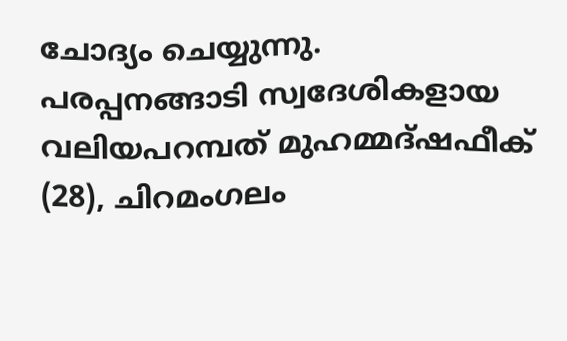ചോദ്യം ചെയ്യുന്നു.
പരപ്പനങ്ങാടി സ്വദേശികളായ വലിയപറമ്പത് മുഹമ്മദ്ഷഫീക് (28), ചിറമംഗലം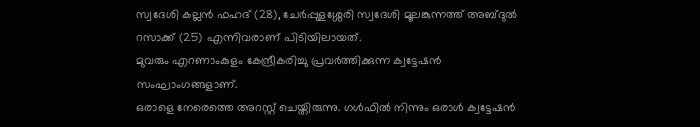സ്വദേശി കല്ലൻ ഫഹദ് (28), ചേർപ്പുളശ്ശേരി സ്വദേശി മൂലങ്കുന്നത്ത് അബ്ദുൽ റസാക്ക് (25) എന്നിവരാണ് പിടിയിലായത്.
മുവരും എറണാംകുളം കേന്ദ്രീകരിച്ചു പ്രവർത്തിക്കുന്ന ക്വട്ടേഷൻ സംഘാംഗങ്ങളാണ്.
ഒരാളെ നേരെത്തെ അറസ്റ്റ് ചെയ്തിരുന്നു. ഗൾഫിൽ നിന്നും ഒരാൾ ക്വട്ടേഷൻ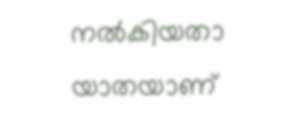നൽകിയതാ യാതയാണ്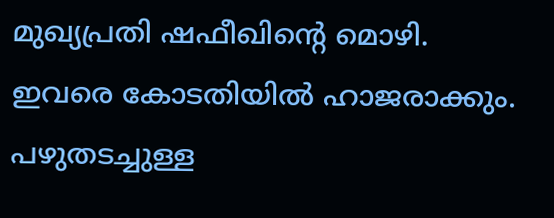മുഖ്യപ്രതി ഷഫീഖിന്റെ മൊഴി.
ഇവരെ കോടതിയിൽ ഹാജരാക്കും.
പഴുതടച്ചുള്ള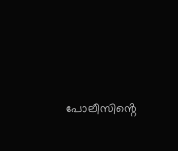പോലീസിൻ്റെ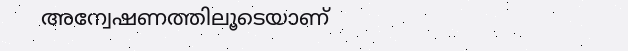അന്വേഷണത്തിലൂടെയാണ്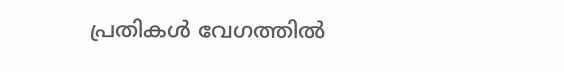പ്രതികൾ വേഗത്തിൽ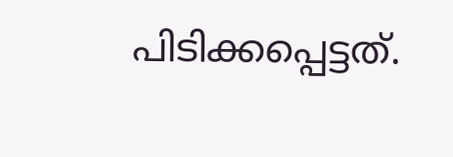പിടിക്കപ്പെട്ടത്.